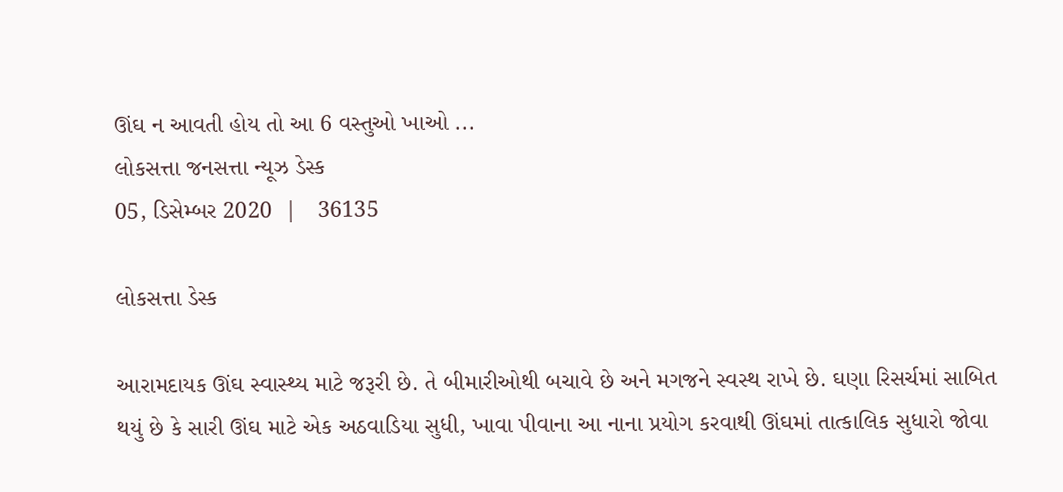ઊંઘ ન આવતી હોય તો આ 6 વસ્તુઓ ખાઓ ...
લોકસત્તા જનસત્તા ન્યૂઝ ડેસ્ક
05, ડિસેમ્બર 2020  |   36135

લોકસત્તા ડેસ્ક

આરામદાયક ઊંઘ સ્વાસ્થ્ય માટે જરૂરી છે. તે બીમારીઓથી બચાવે છે અને મગજને સ્વસ્થ રાખે છે. ઘણા રિસર્ચમાં સાબિત થયું છે કે સારી ઊંઘ માટે એક અઠવાડિયા સુધી, ખાવા પીવાના આ નાના પ્રયોગ કરવાથી ઊંઘમાં તાત્કાલિક સુધારો જોવા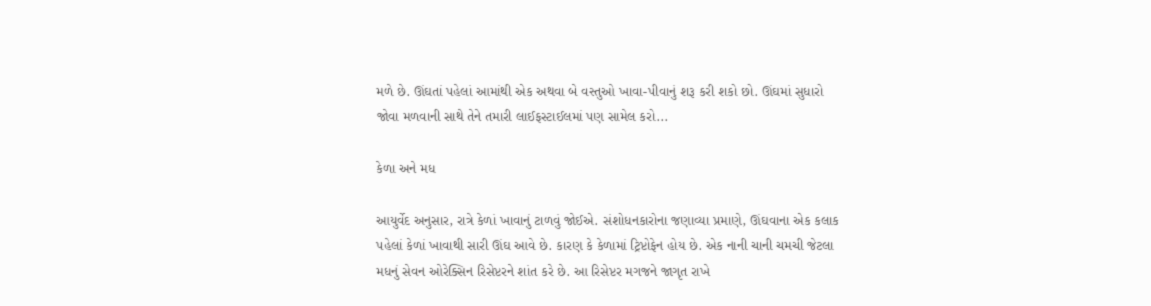મળે છે. ઊંઘતાં પહેલાં આમાંથી એક અથવા બે વસ્તુઓ ખાવા-પીવાનું શરૂ કરી શકો છો. ઊંઘમાં સુધારો જોવા મળવાની સાથે તેને તમારી લાઈફસ્ટાઈલમાં પણ સામેલ કરો...

કેળા અને મધ

આયુર્વેદ અનુસાર, રાત્રે કેળાં ખાવાનું ટાળવું જોઈએ. સંશોધનકારોના જણાવ્યા પ્રમાણે, ઊંઘવાના એક કલાક પહેલાં કેળાં ખાવાથી સારી ઊંઘ આવે છે. કારણ કે કેળામાં ટ્રિપ્ટોફેન હોય છે. એક નાની ચાની ચમચી જેટલા મધનું સેવન ઓરેક્સિન રિસેપ્ટરને શાંત કરે છે. આ રિસેપ્ટર મગજને જાગૃત રાખે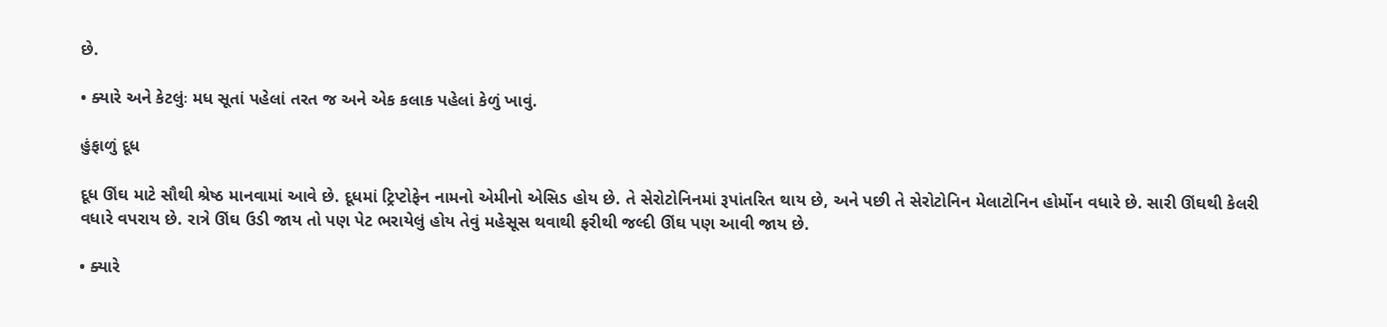છે.

• ક્યારે અને કેટલુંઃ મધ સૂતાં પહેલાં તરત જ અને એક કલાક પહેલાં કેળું ખાવું.

હુંફાળું દૂધ

દૂધ ઊંઘ માટે સૌથી શ્રેષ્ઠ માનવામાં આવે છે. દૂધમાં ટ્રિપ્ટોફેન નામનો એમીનો એસિડ હોય છે. તે સેરોટોનિનમાં રૂપાંતરિત થાય છે, અને પછી તે સેરોટોનિન મેલાટોનિન હોર્મોન વધારે છે. સારી ઊંઘથી કેલરી વધારે વપરાય છે. રાત્રે ઊંઘ ઉડી જાય તો પણ પેટ ભરાયેલું હોય તેવું મહેસૂસ થવાથી ફરીથી જલ્દી ઊંઘ પણ આવી જાય છે.

• ક્યારે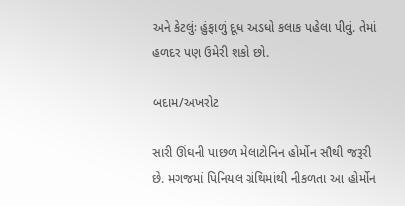અને કેટલુંઃ હુંફાળું દૂધ અડધો કલાક પહેલા પીવું. તેમાં હળદર પણ ઉમેરી શકો છો.

બદામ/અખરોટ

સારી ઊંઘની પાછળ મેલાટોનિન હોર્મોન સૌથી જરૂરી છે. મગજમાં પિનિયલ ગ્રંથિમાંથી નીકળતા આ હોર્મોન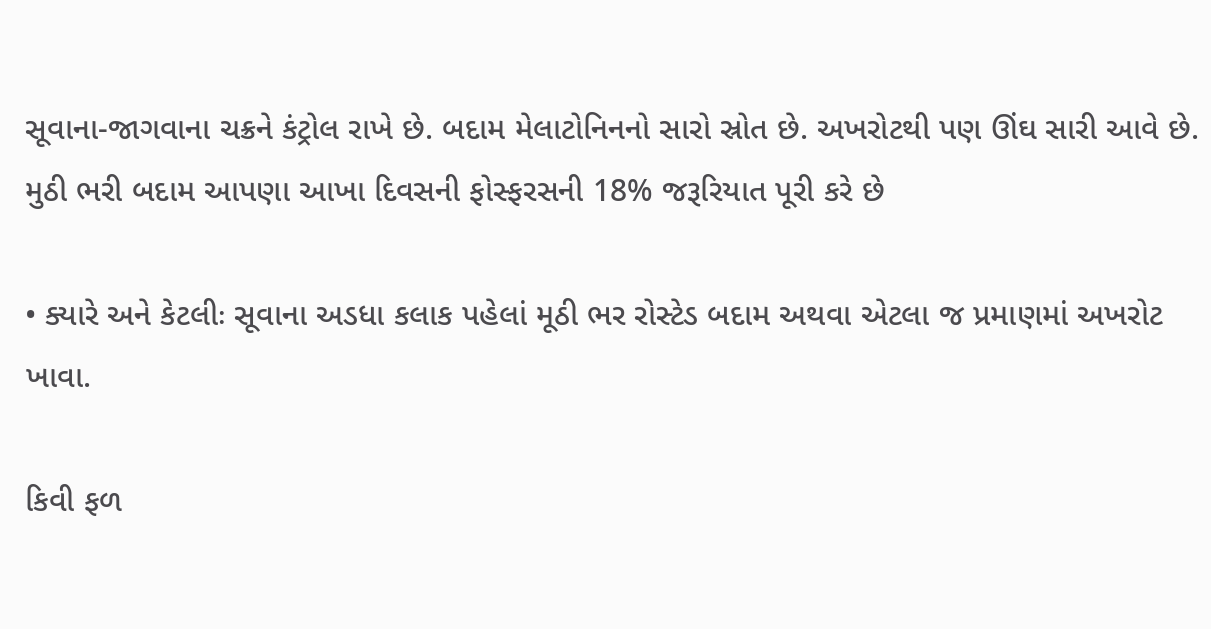સૂવાના-જાગવાના ચક્રને કંટ્રોલ રાખે છે. બદામ મેલાટોનિનનો સારો સ્રોત છે. અખરોટથી પણ ઊંઘ સારી આવે છે. મુઠી ભરી બદામ આપણા આખા દિવસની ફોસ્ફરસની 18% જરૂરિયાત પૂરી કરે છે

• ક્યારે અને કેટલીઃ સૂવાના અડધા કલાક પહેલાં મૂઠી ભર રોસ્ટેડ બદામ અથવા એટલા જ પ્રમાણમાં અખરોટ ખાવા.

કિવી ફળ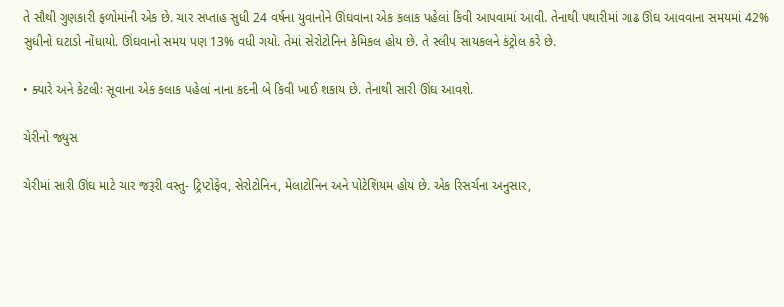તે સૌથી ગુણકારી ફળોમાંની એક છે. ચાર સપ્તાહ સુધી 24 વર્ષના યુવાનોને ઊંઘવાના એક કલાક પહેલાં કિવી આપવામાં આવી. તેનાથી પથારીમાં ગાઢ ઊંઘ આવવાના સમયમાં 42% સુધીનો ઘટાડો નોંધાયો. ઊંઘવાનો સમય પણ 13% વધી ગયો. તેમાં સેરોટોનિન કેમિકલ હોય છે. તે સ્લીપ સાયકલને કંટ્રોલ કરે છે.

• ક્યારે અને કેટલીઃ સૂવાના એક કલાક પહેલાં નાના કદની બે કિવી ખાઈ શકાય છે. તેનાથી સારી ઊંઘ આવશે.

ચેરીનો જ્યુસ

ચેરીમાં સારી ઊંઘ માટે ચાર જરૂરી વસ્તુ- ટ્રિપ્ટોફેવ, સેરોટોનિન, મેલાટોનિન અને પોટેશિયમ હોય છે. એક રિસર્ચના અનુસાર,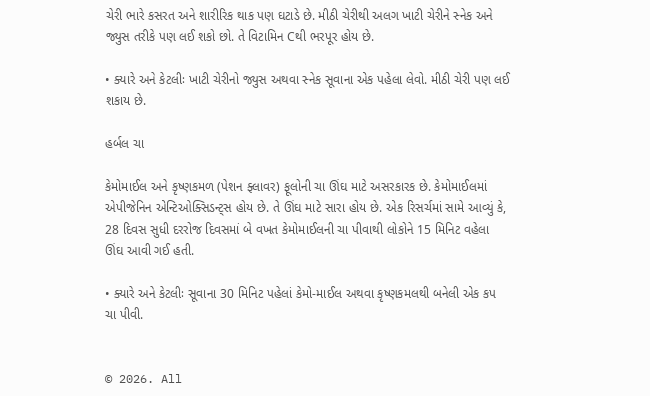ચેરી ભારે કસરત અને શારીરિક થાક પણ ઘટાડે છે. મીઠી ચેરીથી અલગ ખાટી ચેરીને સ્નેક અને જ્યુસ તરીકે પણ લઈ શકો છો. તે વિટામિન Cથી ભરપૂર હોય છે.

• ક્યારે અને કેટલીઃ ખાટી ચેરીનો જ્યુસ અથવા સ્નેક સૂવાના એક પહેલા લેવો. મીઠી ચેરી પણ લઈ શકાય છે.

હર્બલ ચા

કેમોમાઈલ અને કૃષ્ણકમળ (પેશન ફ્લાવર) ફૂલોની ચા ઊંઘ માટે અસરકારક છે. કેમોમાઈલમાં એપીજેનિન એન્ટિઓક્સિડન્ટ્સ હોય છે. તે ઊંઘ માટે સારા હોય છે. એક રિસર્ચમાં સામે આવ્યું કે, 28 દિવસ સુધી દરરોજ દિવસમાં બે વખત કેમોમાઈલની ચા પીવાથી લોકોને 15 મિનિટ વહેલા ઊંઘ આવી ગઈ હતી.

• ક્યારે અને કેટલીઃ સૂવાના 30 મિનિટ પહેલાં કેમો-માઈલ અથવા કૃષ્ણકમલથી બનેલી એક કપ ચા પીવી.


© 2026. All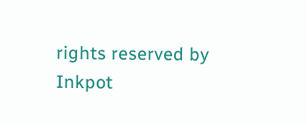rights reserved by Inkpot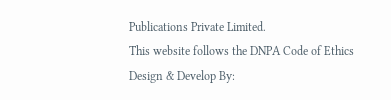Publications Private Limited.
This website follows the DNPA Code of Ethics
Design & Develop By: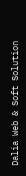Dalia Web & Soft Solution